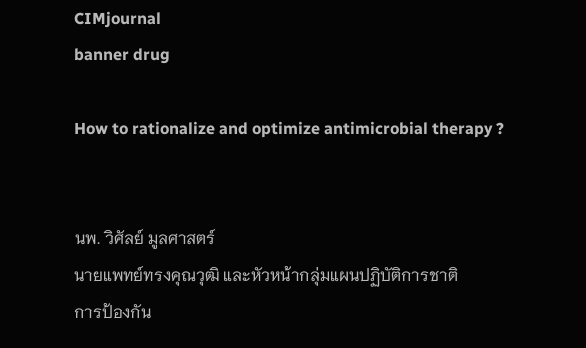CIMjournal
banner drug

How to rationalize and optimize antimicrobial therapy ?


นพ. วิศัลย์ มูลศาสตร์
นายแพทย์ทรงคุณวุฒิ และหัวหน้ากลุ่มแผนปฏิบัติการชาติ
การป้องกัน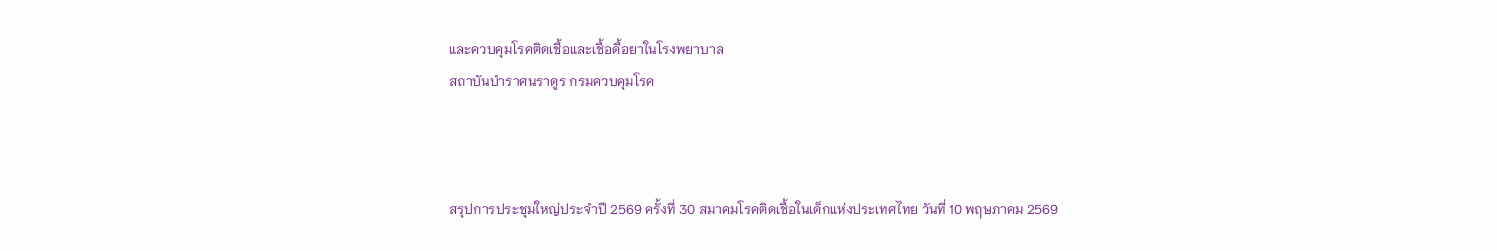และควบคุมโรคติดเชื้อและเชื้อดื้อยาในโรงพยาบาล
สถาบันบำราศนราดูร กรมควบคุมโรค



สรุปการประชุมใหญ่ประจำปี 2569 ครั้งที่ 30 สมาคมโรคติดเชื้อในเด็กแห่งประเทศไทย วันที่ 10 พฤษภาคม 2569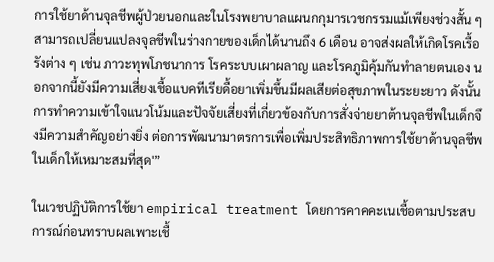การใช้ยาด้านจุลชีพผู้ป่วยนอกและในโรงพยาบาลแผนกกุมารเวชกรรมแม้เพียงช่วงสั้น ๆ สามารถเปลี่ยนแปลงจุลชีพในร่างกายของเด็กได้นานถึง 6 เดือน อาจส่งผลให้เกิดโรคเรื้อรังต่าง ๆ เช่น ภาวะทุพโภชนาการ โรคระบบเผาผลาญ และโรคภูมิคุ้มกันทำลายตนเอง นอกจากนี้ยังมีความเสี่ยงเชื้อแบคทีเรียดื้อยาเพิ่มขึ้นมีผลเสียต่อสุขภาพในระยะยาว ดังนั้น การทำความเข้าใจแนวโน้มและปัจจัยเสี่ยงที่เกี่ยวข้องกับการสั่งจ่ายยาต้านจุลชีพในเด็กจึงมีความสำคัญอย่างยิ่ง ต่อการพัฒนามาตรการเพื่อเพิ่มประสิทธิภาพการใช้ยาด้านจุลชีพในเด็กให้เหมาะสมที่สุด'”

ในเวชปฏิบัติการใช้ยา empirical treatment โดยการคาคคะเนเชื้อตามประสบการณ์ก่อนทราบผลเพาะเชื้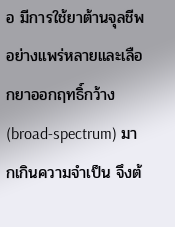อ มีการใช้ยาต้านจุลชีพอย่างแพร่หลายและเลือกยาออกฤทธิ์กว้าง (broad-spectrum) มากเกินความจำเป็น จึงต้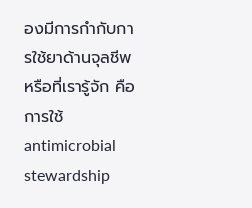องมีการกำกับการใช้ยาด้านจุลชีพหรือที่เรารู้จัก คือการใช้ antimicrobial stewardship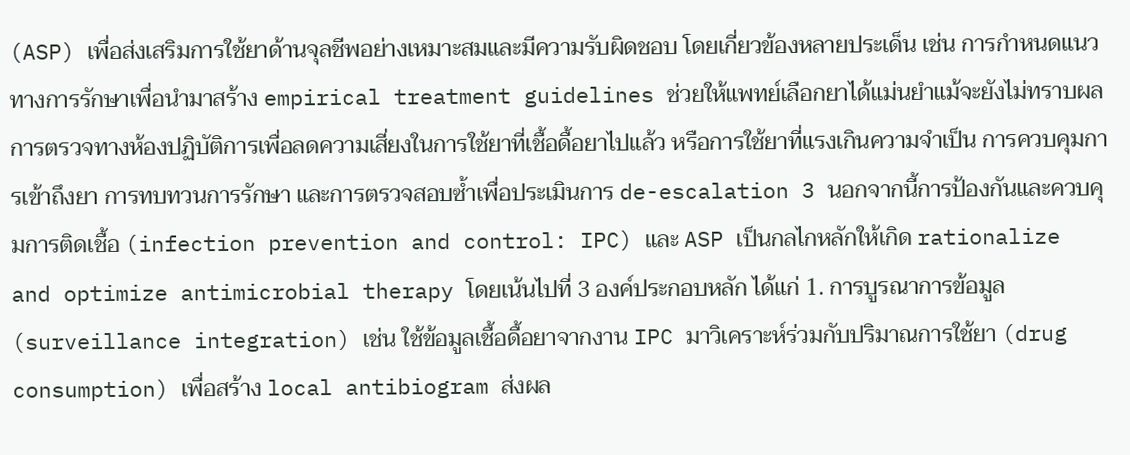(ASP) เพื่อส่งเสริมการใช้ยาด้านจุลชีพอย่างเหมาะสมและมีความรับผิดชอบ โดยเกี่ยวข้องหลายประเด็น เช่น การกำหนดแนวทางการรักษาเพื่อนำมาสร้าง empirical treatment guidelines ช่วยให้แพทย์เลือกยาได้แม่นยำแม้จะยังไม่ทราบผลการตรวจทางห้องปฏิบัติการเพื่อลดความเสี่ยงในการใช้ยาที่เชื้อดื้อยาไปแล้ว หรือการใช้ยาที่แรงเกินความจำเป็น การควบคุมการเข้าถึงยา การทบทวนการรักษา และการตรวจสอบซ้ำเพื่อประเมินการ de-escalation 3 นอกจากนี้การป้องกันและควบคุมการติดเชื้อ (infection prevention and control: IPC) และ ASP เป็นกลไกหลักให้เกิด rationalize and optimize antimicrobial therapy โดยเน้นไปที่ 3 องค์ประกอบหลัก ได้แก่ 1. การบูรณาการข้อมูล (surveillance integration) เช่น ใช้ข้อมูลเชื้อดื้อยาจากงาน IPC มาวิเคราะห์ร่วมกับปริมาณการใช้ยา (drug consumption) เพื่อสร้าง local antibiogram ส่งผล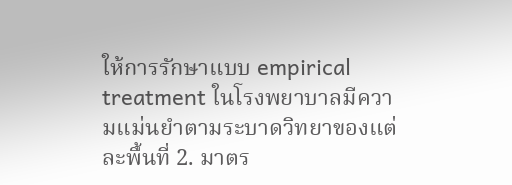ให้การรักษาแบบ empirical treatment ในโรงพยาบาลมีความแม่นยำตามระบาดวิทยาของแต่ละพื้นที่ 2. มาตร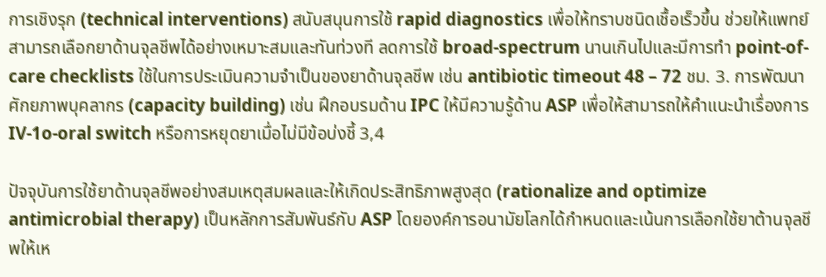การเชิงรุก (technical interventions) สนับสนุนการใช้ rapid diagnostics เพื่อให้ทราบชนิดเชื้อเร็วขึ้น ช่วยให้แพทย์สามารถเลือกยาด้านจุลชีพได้อย่างเหมาะสมและทันท่วงที ลดการใช้ broad-spectrum นานเกินไปและมีการทำ point-of-care checklists ใช้ในการประเมินความจำเป็นของยาด้านจุลชีพ เช่น antibiotic timeout 48 – 72 ชม. 3. การพัฒนาศักยภาพบุคลากร (capacity building) เช่น ฝึกอบรมด้าน IPC ให้มีความรู้ด้าน ASP เพื่อให้สามารถให้คำแนะนำเรื่องการ IV-1o-oral switch หรือการหยุดยาเมื่อไม่มีข้อบ่งชี้ 3,4

ปัจจุบันการใช้ยาด้านจุลชีพอย่างสมเหตุสมผลและให้เกิดประสิทธิภาพสูงสุด (rationalize and optimize antimicrobial therapy) เป็นหลักการสัมพันธ์กับ ASP โดยองค์การอนามัยโลกได้กำหนดและเน้นการเลือกใช้ยาต้านจุลชีพให้เห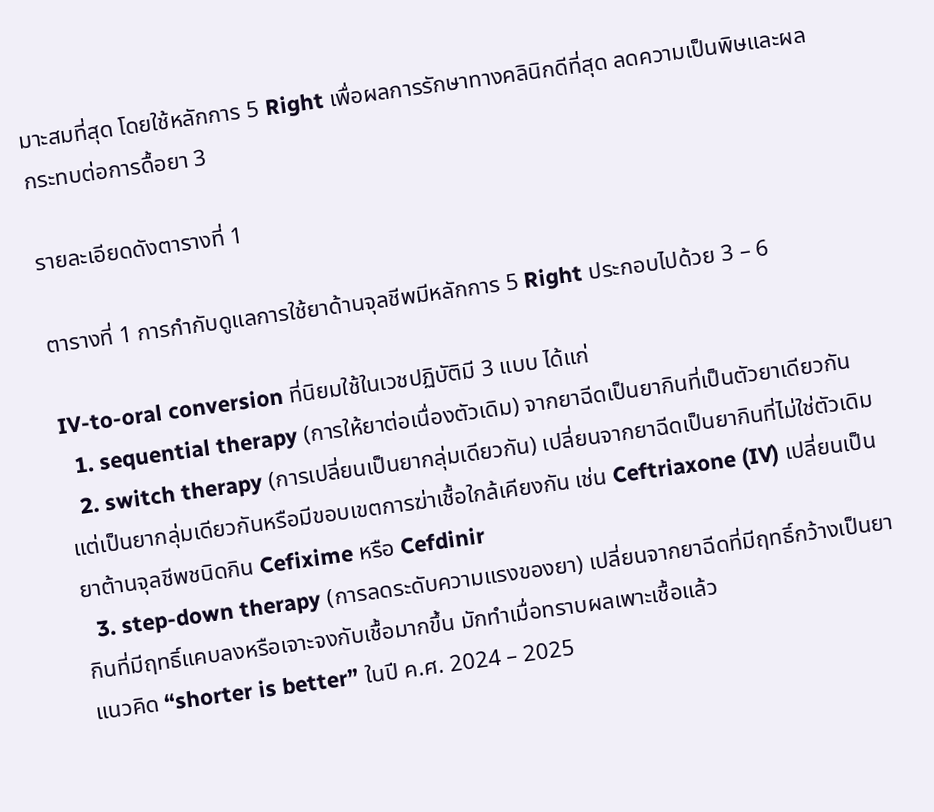มาะสมที่สุด โดยใช้หลักการ 5 Right เพื่อผลการรักษาทางคลินิกดีที่สุด ลดความเป็นพิษและผล
กระทบต่อการดื้อยา 3

รายละเอียดดังตารางที่ 1

ตารางที่ 1 การกำกับดูแลการใช้ยาด้านจุลชีพมีหลักการ 5 Right ประกอบไปด้วย 3 – 6

IV-to-oral conversion ที่นิยมใช้ในเวชปฏิบัติมี 3 แบบ ได้แก่
  1. sequential therapy (การให้ยาต่อเนื่องตัวเดิม) จากยาฉีดเป็นยากินที่เป็นตัวยาเดียวกัน
  2. switch therapy (การเปลี่ยนเป็นยากลุ่มเดียวกัน) เปลี่ยนจากยาฉีดเป็นยากินที่ไม่ใช่ตัวเดิม แต่เป็นยากลุ่มเดียวกันหรือมีขอบเขตการฆ่าเชื้อใกล้เคียงกัน เช่น Ceftriaxone (IV) เปลี่ยนเป็นยาต้านจุลชีพชนิดกิน Cefixime หรือ Cefdinir
  3. step-down therapy (การลดระดับความแรงของยา) เปลี่ยนจากยาฉีดที่มีฤทธิ์กว้างเป็นยากินที่มีฤทธิ์แคบลงหรือเจาะจงกับเชื้อมากขึ้น มักทำเมื่อทราบผลเพาะเชื้อแล้ว
แนวคิด “shorter is better” ในปี ค.ศ. 2024 – 2025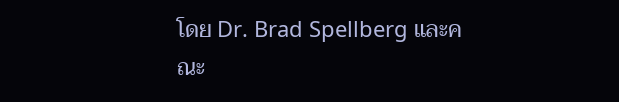โดย Dr. Brad Spellberg และคณะ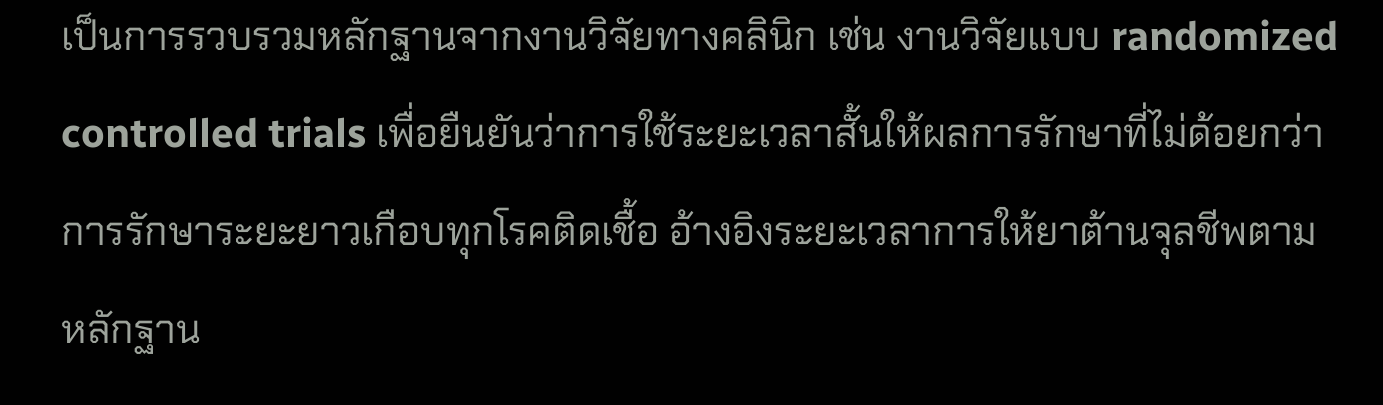เป็นการรวบรวมหลักฐานจากงานวิจัยทางคลินิก เช่น งานวิจัยแบบ randomized controlled trials เพื่อยืนยันว่าการใช้ระยะเวลาสั้นให้ผลการรักษาที่ไม่ด้อยกว่าการรักษาระยะยาวเกือบทุกโรคติดเชื้อ อ้างอิงระยะเวลาการให้ยาต้านจุลชีพตามหลักฐาน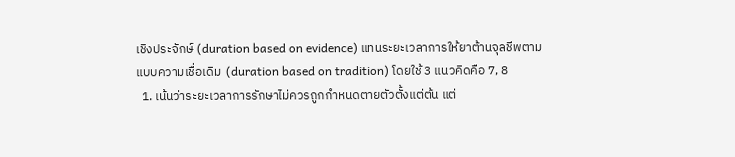เชิงประจักษ์ (duration based on evidence) แทนระยะเวลาการให้ยาต้านจุลชีพตามแบบความเชื่อเดิม  (duration based on tradition) โดยใช้ 3 แนวคิดคือ 7, 8
  1. เน้นว่าระยะเวลาการรักษาไม่ควรถูกกำหนดตายตัวตั้งแต่ต้น แต่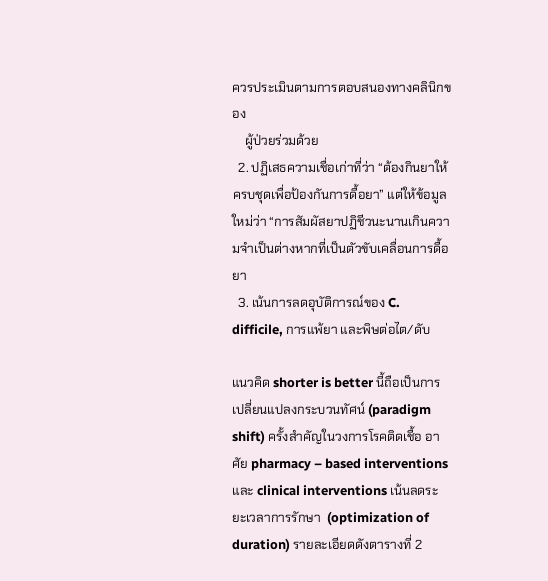ควรประเมินตามการตอบสนองทางคลินิกของ
    ผู้ป่วยร่วมด้วย
  2. ปฏิเสธความเชื่อเก่าที่ว่า “ต้องกินยาให้ครบชุดเพื่อป้องกันการดื้อยา” แต่ให้ข้อมูลใหม่ว่า “การสัมผัสยาปฏิชีวนะนานเกินความจำเป็นต่างหากที่เป็นตัวขับเคลื่อนการดื้อยา
  3. เน้นการลดอุบัติการณ์ของ C. difficile, การแพ้ยา และพิษต่อไต/ดับ

แนวคิด shorter is better นี้ถือเป็นการเปลี่ยนแปลงกระบวนทัศน์ (paradigm shift) ครั้งสำคัญในวงการโรคติดเชื้อ อาศัย pharmacy – based interventions และ clinical interventions เน้นลดระยะเวลาการรักษา  (optimization of duration) รายละเอียดดังตารางที่ 2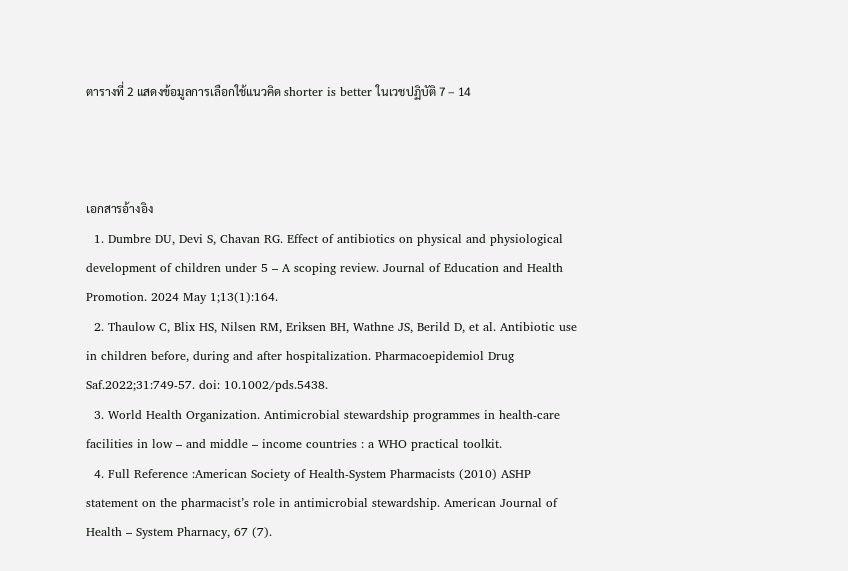ตารางที่ 2 แสดงข้อมูลการเลือกใช้แนวคิด shorter is better ในเวชปฏิบัติ 7 – 14



เอกสารอ้างอิง
  1. Dumbre DU, Devi S, Chavan RG. Effect of antibiotics on physical and physiological development of children under 5 – A scoping review. Journal of Education and Health Promotion. 2024 May 1;13(1):164.
  2. Thaulow C, Blix HS, Nilsen RM, Eriksen BH, Wathne JS, Berild D, et al. Antibiotic use in children before, during and after hospitalization. Pharmacoepidemiol Drug Saf.2022;31:749-57. doi: 10.1002/pds.5438.
  3. World Health Organization. Antimicrobial stewardship programmes in health-care facilities in low – and middle – income countries : a WHO practical toolkit.
  4. Full Reference :American Society of Health-System Pharmacists (2010) ASHP statement on the pharmacist’s role in antimicrobial stewardship. American Journal of Health – System Pharnacy, 67 (7).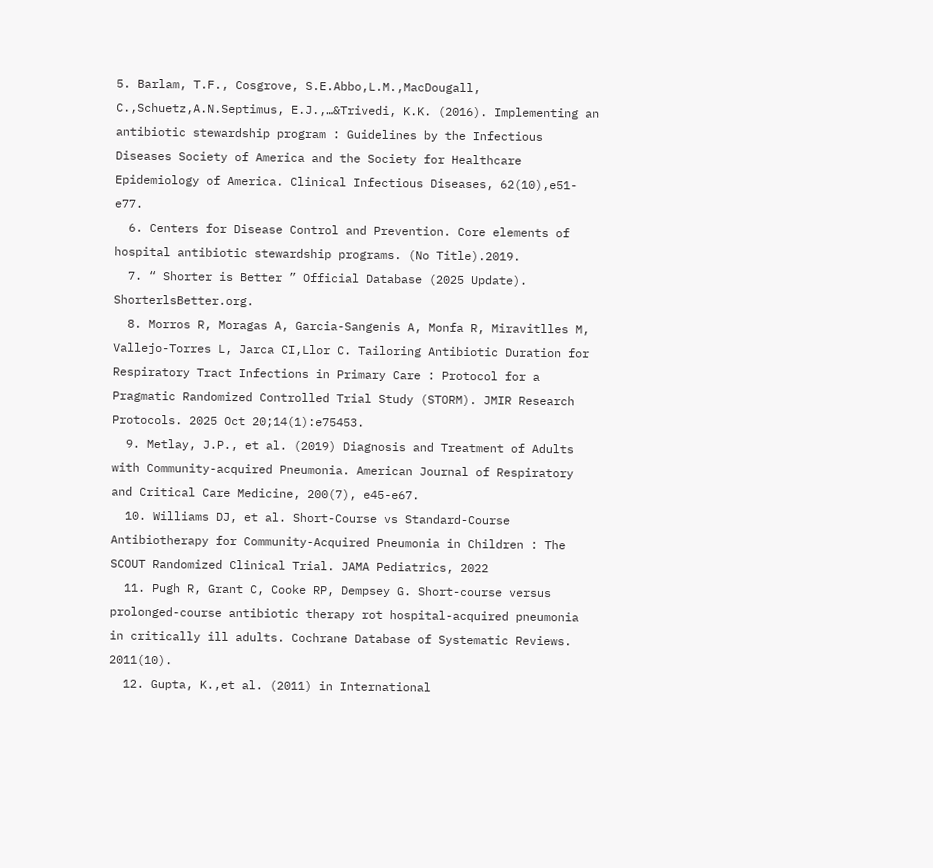5. Barlam, T.F., Cosgrove, S.E.Abbo,L.M.,MacDougall, C.,Schuetz,A.N.Septimus, E.J.,…&Trivedi, K.K. (2016). Implementing an antibiotic stewardship program : Guidelines by the Infectious Diseases Society of America and the Society for Healthcare Epidemiology of America. Clinical Infectious Diseases, 62(10),e51-e77.
  6. Centers for Disease Control and Prevention. Core elements of hospital antibiotic stewardship programs. (No Title).2019.
  7. “ Shorter is Better ” Official Database (2025 Update). ShorterlsBetter.org.
  8. Morros R, Moragas A, Garcia-Sangenis A, Monfa R, Miravitlles M, Vallejo-Torres L, Jarca CI,Llor C. Tailoring Antibiotic Duration for Respiratory Tract Infections in Primary Care : Protocol for a Pragmatic Randomized Controlled Trial Study (STORM). JMIR Research Protocols. 2025 Oct 20;14(1):e75453.
  9. Metlay, J.P., et al. (2019) Diagnosis and Treatment of Adults with Community-acquired Pneumonia. American Journal of Respiratory and Critical Care Medicine, 200(7), e45-e67.
  10. Williams DJ, et al. Short-Course vs Standard-Course Antibiotherapy for Community-Acquired Pneumonia in Children : The SCOUT Randomized Clinical Trial. JAMA Pediatrics, 2022
  11. Pugh R, Grant C, Cooke RP, Dempsey G. Short-course versus prolonged-course antibiotic therapy rot hospital-acquired pneumonia in critically ill adults. Cochrane Database of Systematic Reviews. 2011(10).
  12. Gupta, K.,et al. (2011) in International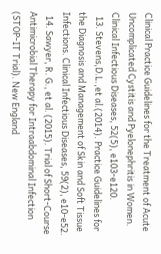Clinical Practice Guidelines for the Treatment of Acute Uncomplicated Cystitis and Pyelonephritis in Women. Clinical Infectious Diseases, 52(5), e103-e120.
  13. Stevens,D.L.,et al.(2014). Practice Guidelines for the Diagnosis and Management of Skin and Soft Tissue Infections. Clinical Infectious Diseases, 59(2), e10-e52.
  14. Sawyer, R. G., et al. (2015). Trial of Short-Course Antimicrobial Therapy for Intraabdominal Infection (STOP-IT Trial). New England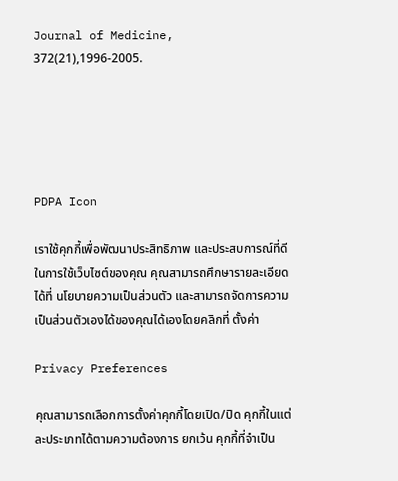Journal of Medicine, 372(21),1996-2005.





PDPA Icon

เราใช้คุกกี้เพื่อพัฒนาประสิทธิภาพ และประสบการณ์ที่ดีในการใช้เว็บไซต์ของคุณ คุณสามารถศึกษารายละเอียดได้ที่ นโยบายความเป็นส่วนตัว และสามารถจัดการความเป็นส่วนตัวเองได้ของคุณได้เองโดยคลิกที่ ตั้งค่า

Privacy Preferences

คุณสามารถเลือกการตั้งค่าคุกกี้โดยเปิด/ปิด คุกกี้ในแต่ละประเภทได้ตามความต้องการ ยกเว้น คุกกี้ที่จำเป็น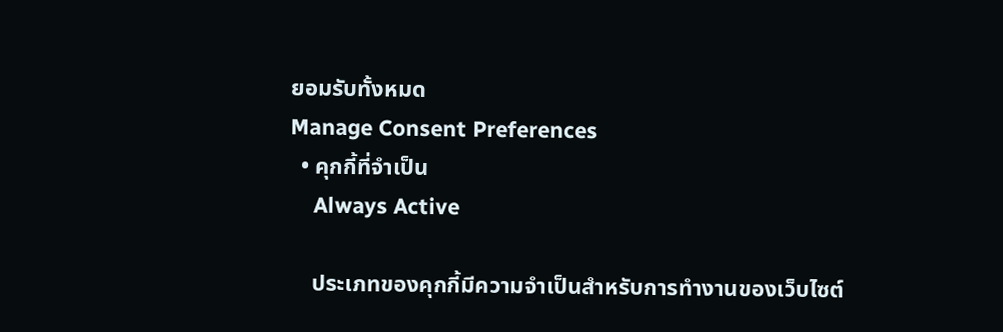ยอมรับทั้งหมด
Manage Consent Preferences
  • คุกกี้ที่จำเป็น
    Always Active

    ประเภทของคุกกี้มีความจำเป็นสำหรับการทำงานของเว็บไซต์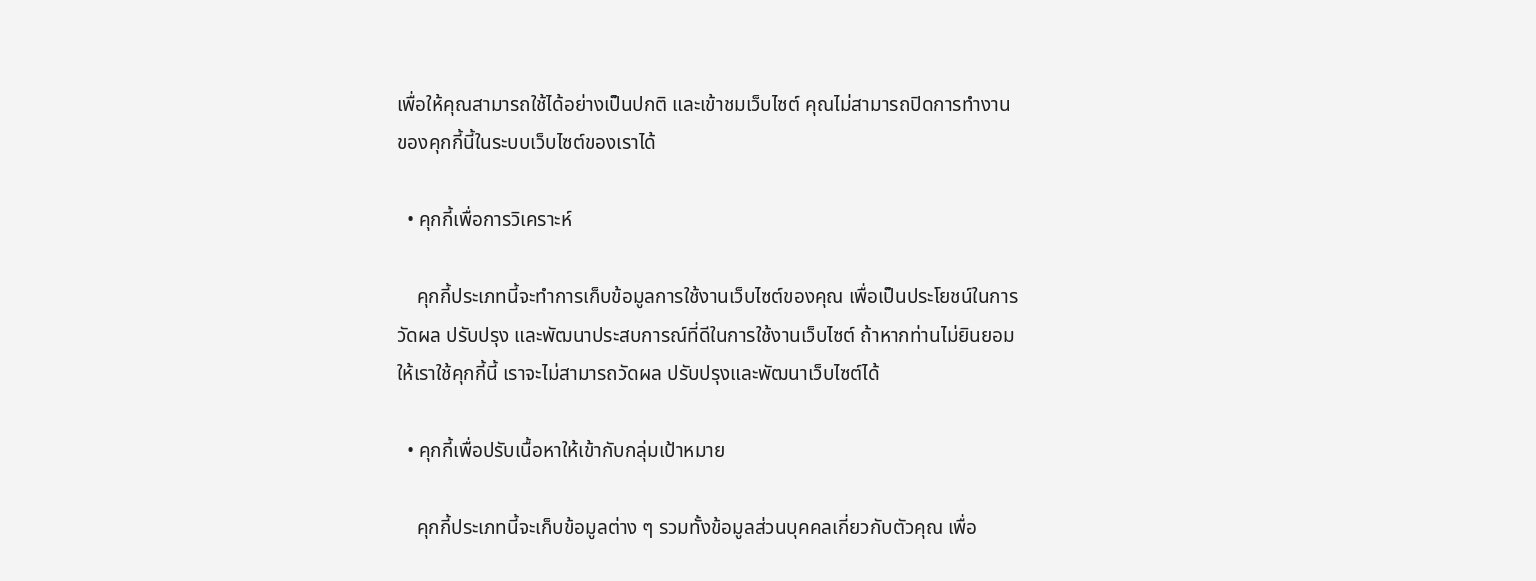เพื่อให้คุณสามารถใช้ได้อย่างเป็นปกติ และเข้าชมเว็บไซต์ คุณไม่สามารถปิดการทำงานของคุกกี้นี้ในระบบเว็บไซต์ของเราได้

  • คุกกี้เพื่อการวิเคราะห์

    คุกกี้ประเภทนี้จะทำการเก็บข้อมูลการใช้งานเว็บไซต์ของคุณ เพื่อเป็นประโยชน์ในการวัดผล ปรับปรุง และพัฒนาประสบการณ์ที่ดีในการใช้งานเว็บไซต์ ถ้าหากท่านไม่ยินยอมให้เราใช้คุกกี้นี้ เราจะไม่สามารถวัดผล ปรับปรุงและพัฒนาเว็บไซต์ได้

  • คุกกี้เพื่อปรับเนื้อหาให้เข้ากับกลุ่มเป้าหมาย

    คุกกี้ประเภทนี้จะเก็บข้อมูลต่าง ๆ รวมทั้งข้อมูลส่วนบุคคลเกี่ยวกับตัวคุณ เพื่อ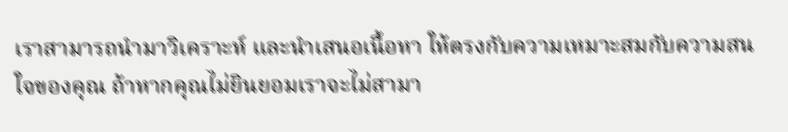เราสามารถนำมาวิเคราะห์ และนำเสนอเนื้อหา ให้ตรงกับความเหมาะสมกับความสนใจของคุณ ถ้าหากคุณไม่ยินยอมเราจะไม่สามา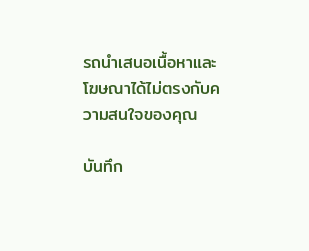รถนำเสนอเนื้อหาและโฆษณาได้ไม่ตรงกับความสนใจของคุณ

บันทึก